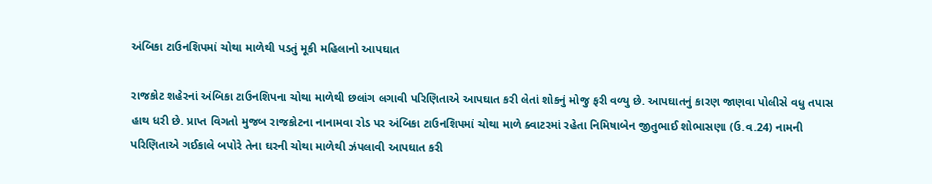અંબિકા ટાઉનશિપમાં ચોથા માળેથી પડતું મૂકી મહિલાનો આપઘાત

રાજકોટ શહેરનાં અંબિકા ટાઉનશિપના ચોથા માળેથી છલાંગ લગાવી પરિણિતાએ આપઘાત કરી લેતાં શોકનું મોજુ ફરી વળ્યુ છે. આપઘાતનું કારણ જાણવા પોલીસે વધુ તપાસ હાથ ધરી છે. પ્રાપ્ત વિગતો મુજબ રાજકોટના નાનામવા રોડ પર અંબિકા ટાઉનશિપમાં ચોથા માળે ક્વાટરમાં રહેતા નિમિષાબેન જીતુભાઈ શોભાસણા (ઉ.વ.24) નામની પરિણિતાએ ગઈકાલે બપોરે તેના ઘરની ચોથા માળેથી ઝંપલાવી આપઘાત કરી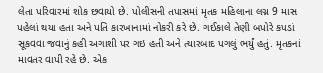લેતા પરિવારમાં શોક છવાયો છે. પોલીસની તપાસમાં મૃતક મહિલાના લગ્ન 9 માસ પહેલાં થયા હતા અને પતિ કારખાનામાં નોકરી કરે છે. ગઈકાલે તેણી બપોરે કપડાં સૂકવવા જવાનું કહી અગાશી પર ગઇ હતી અને ત્યારબાદ પગલું ભર્યું હતું. મૃતકનાં માવતર વાપી રહે છે. એક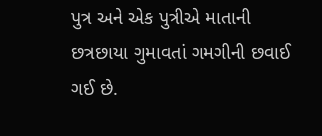પુત્ર અને એક પુત્રીએ માતાની છત્રછાયા ગુમાવતાં ગમગીની છવાઈ ગઈ છે.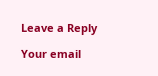Leave a Reply

Your email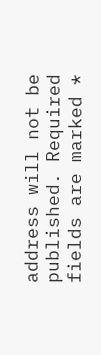address will not be published. Required fields are marked *